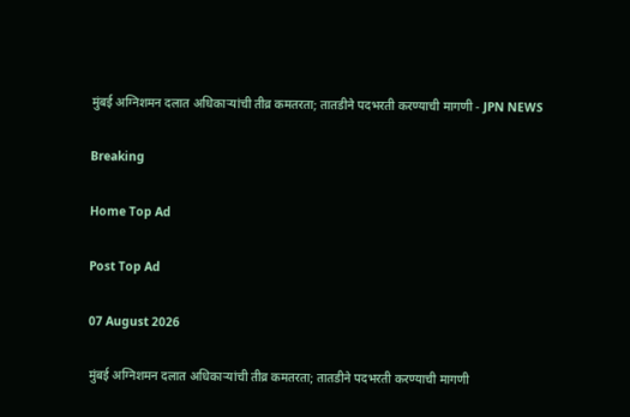मुंबई अग्निशमन दलात अधिकाऱ्यांची तीव्र कमतरता; तातडीने पदभरती करण्याची मागणी - JPN NEWS

Breaking

Home Top Ad

Post Top Ad

07 August 2026

मुंबई अग्निशमन दलात अधिकाऱ्यांची तीव्र कमतरता; तातडीने पदभरती करण्याची मागणी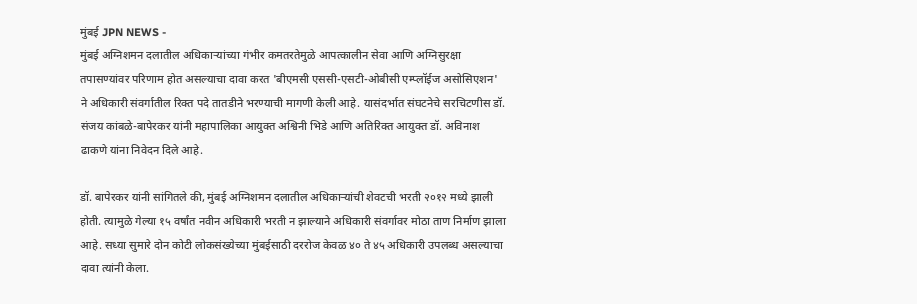मुंबई JPN NEWS -
मुंबई अग्निशमन दलातील अधिकाऱ्यांच्या गंभीर कमतरतेमुळे आपत्कालीन सेवा आणि अग्निसुरक्षा तपासण्यांवर परिणाम होत असल्याचा दावा करत 'बीएमसी एससी-एसटी-ओबीसी एम्प्लॉईज असोसिएशन' ने अधिकारी संवर्गातील रिक्त पदे तातडीने भरण्याची मागणी केली आहे. यासंदर्भात संघटनेचे सरचिटणीस डॉ. संजय कांबळे-बापेरकर यांनी महापालिका आयुक्त अश्विनी भिडे आणि अतिरिक्त आयुक्त डॉ. अविनाश ढाकणे यांना निवेदन दिले आहे.

डॉ. बापेरकर यांनी सांगितले की, मुंबई अग्निशमन दलातील अधिकाऱ्यांची शेवटची भरती २०१२ मध्ये झाली होती. त्यामुळे गेल्या १५ वर्षांत नवीन अधिकारी भरती न झाल्याने अधिकारी संवर्गावर मोठा ताण निर्माण झाला आहे. सध्या सुमारे दोन कोटी लोकसंख्येच्या मुंबईसाठी दररोज केवळ ४० ते ४५ अधिकारी उपलब्ध असल्याचा दावा त्यांनी केला.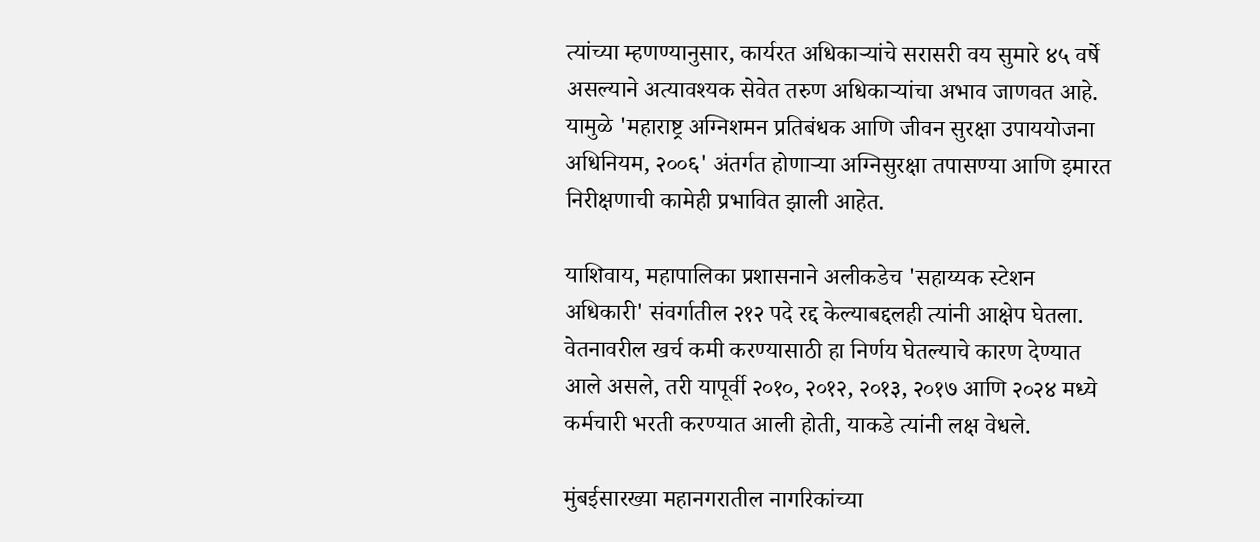त्यांच्या म्हणण्यानुसार, कार्यरत अधिकाऱ्यांचे सरासरी वय सुमारे ४५ वर्षे असल्याने अत्यावश्यक सेवेत तरुण अधिकाऱ्यांचा अभाव जाणवत आहे. यामुळे 'महाराष्ट्र अग्निशमन प्रतिबंधक आणि जीवन सुरक्षा उपाययोजना अधिनियम, २००६' अंतर्गत होणाऱ्या अग्निसुरक्षा तपासण्या आणि इमारत निरीक्षणाची कामेही प्रभावित झाली आहेत.

याशिवाय, महापालिका प्रशासनाने अलीकडेच 'सहाय्यक स्टेशन अधिकारी' संवर्गातील २१२ पदे रद्द केल्याबद्दलही त्यांनी आक्षेप घेतला. वेतनावरील खर्च कमी करण्यासाठी हा निर्णय घेतल्याचे कारण देण्यात आले असले, तरी यापूर्वी २०१०, २०१२, २०१३, २०१७ आणि २०२४ मध्ये कर्मचारी भरती करण्यात आली होती, याकडे त्यांनी लक्ष वेधले.

मुंबईसारख्या महानगरातील नागरिकांच्या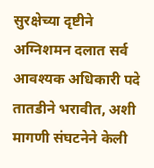सुरक्षेच्या दृष्टीने अग्निशमन दलात सर्व आवश्यक अधिकारी पदे तातडीने भरावीत, अशी मागणी संघटनेने केली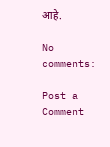आहे.

No comments:

Post a Comment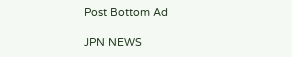Post Bottom Ad

JPN NEWS